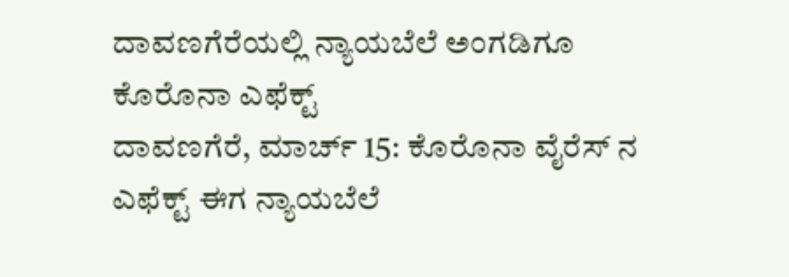ದಾವಣಗೆರೆಯಲ್ಲಿ ನ್ಯಾಯಬೆಲೆ ಅಂಗಡಿಗೂ ಕೊರೊನಾ ಎಫೆಕ್ಟ್
ದಾವಣಗೆರೆ, ಮಾರ್ಚ್ 15: ಕೊರೊನಾ ವೈರೆಸ್ ನ ಎಫೆಕ್ಟ್ ಈಗ ನ್ಯಾಯಬೆಲೆ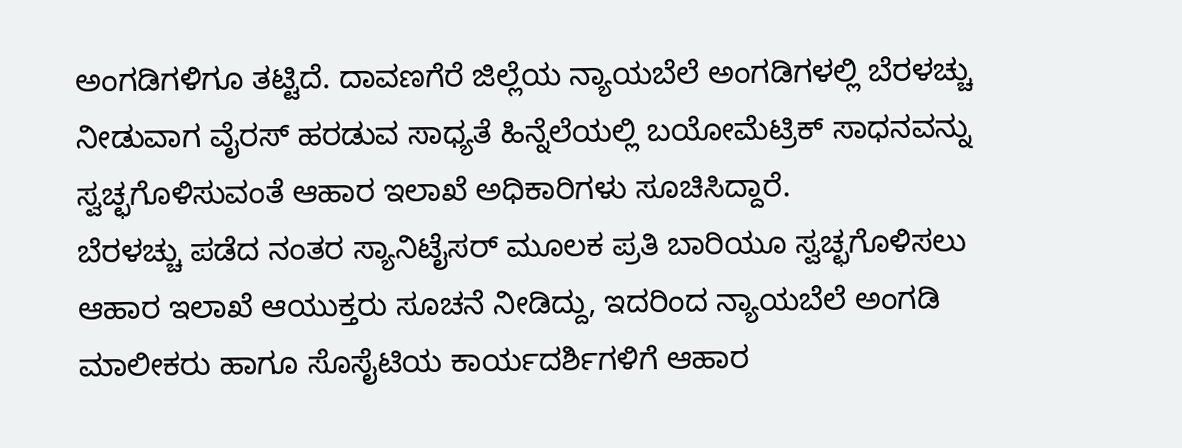ಅಂಗಡಿಗಳಿಗೂ ತಟ್ಟಿದೆ. ದಾವಣಗೆರೆ ಜಿಲ್ಲೆಯ ನ್ಯಾಯಬೆಲೆ ಅಂಗಡಿಗಳಲ್ಲಿ ಬೆರಳಚ್ಚು ನೀಡುವಾಗ ವೈರಸ್ ಹರಡುವ ಸಾಧ್ಯತೆ ಹಿನ್ನೆಲೆಯಲ್ಲಿ ಬಯೋಮೆಟ್ರಿಕ್ ಸಾಧನವನ್ನು ಸ್ವಚ್ಛಗೊಳಿಸುವಂತೆ ಆಹಾರ ಇಲಾಖೆ ಅಧಿಕಾರಿಗಳು ಸೂಚಿಸಿದ್ದಾರೆ.
ಬೆರಳಚ್ಚು ಪಡೆದ ನಂತರ ಸ್ಯಾನಿಟೈಸರ್ ಮೂಲಕ ಪ್ರತಿ ಬಾರಿಯೂ ಸ್ವಚ್ಛಗೊಳಿಸಲು ಆಹಾರ ಇಲಾಖೆ ಆಯುಕ್ತರು ಸೂಚನೆ ನೀಡಿದ್ದು, ಇದರಿಂದ ನ್ಯಾಯಬೆಲೆ ಅಂಗಡಿ ಮಾಲೀಕರು ಹಾಗೂ ಸೊಸೈಟಿಯ ಕಾರ್ಯದರ್ಶಿಗಳಿಗೆ ಆಹಾರ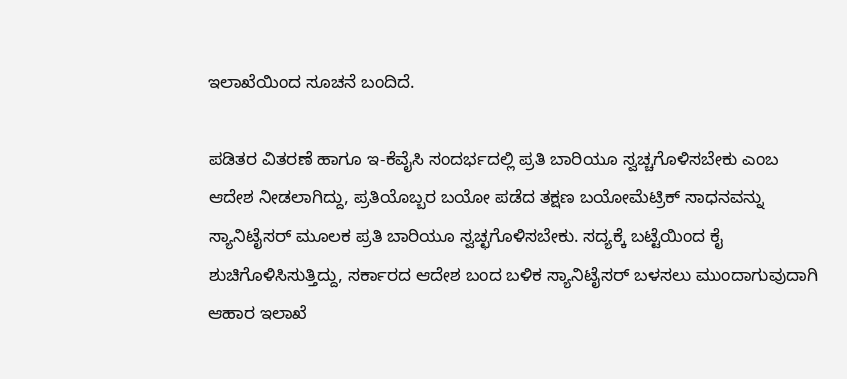ಇಲಾಖೆಯಿಂದ ಸೂಚನೆ ಬಂದಿದೆ.

ಪಡಿತರ ವಿತರಣೆ ಹಾಗೂ ಇ-ಕೆವೈಸಿ ಸಂದರ್ಭದಲ್ಲಿ ಪ್ರತಿ ಬಾರಿಯೂ ಸ್ವಚ್ಚಗೊಳಿಸಬೇಕು ಎಂಬ ಆದೇಶ ನೀಡಲಾಗಿದ್ದು, ಪ್ರತಿಯೊಬ್ಬರ ಬಯೋ ಪಡೆದ ತಕ್ಷಣ ಬಯೋಮೆಟ್ರಿಕ್ ಸಾಧನವನ್ನು ಸ್ಯಾನಿಟೈಸರ್ ಮೂಲಕ ಪ್ರತಿ ಬಾರಿಯೂ ಸ್ವಚ್ಛಗೊಳಿಸಬೇಕು. ಸದ್ಯಕ್ಕೆ ಬಟ್ಟೆಯಿಂದ ಕೈ ಶುಚಿಗೊಳಿಸಿಸುತ್ತಿದ್ದು, ಸರ್ಕಾರದ ಆದೇಶ ಬಂದ ಬಳಿಕ ಸ್ಯಾನಿಟೈಸರ್ ಬಳಸಲು ಮುಂದಾಗುವುದಾಗಿ ಆಹಾರ ಇಲಾಖೆ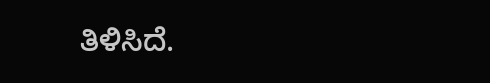ತಿಳಿಸಿದೆ.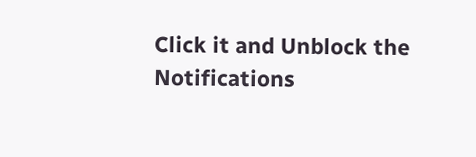Click it and Unblock the Notifications